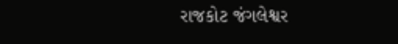રાજકોટ જંગલેશ્વર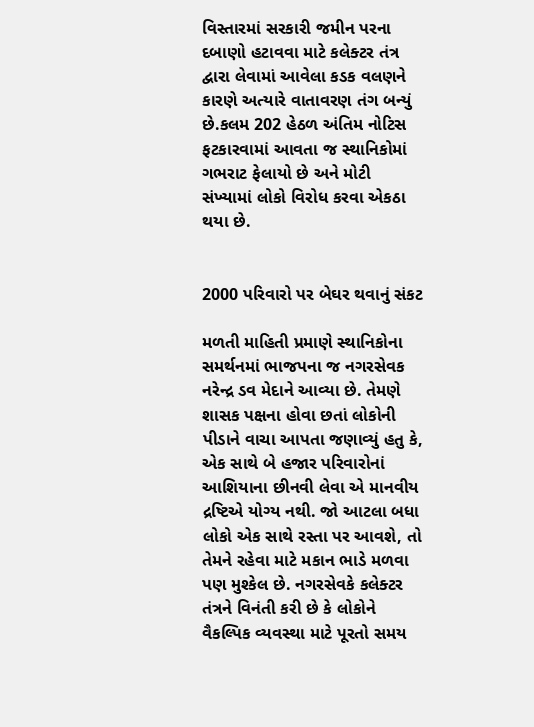વિસ્તારમાં સરકારી જમીન પરના દબાણો હટાવવા માટે કલેક્ટર તંત્ર દ્વારા લેવામાં આવેલા કડક વલણને કારણે અત્યારે વાતાવરણ તંગ બન્યું છે.કલમ 202 હેઠળ અંતિમ નોટિસ ફટકારવામાં આવતા જ સ્થાનિકોમાં ગભરાટ ફેલાયો છે અને મોટી સંખ્યામાં લોકો વિરોધ કરવા એકઠા થયા છે.


2000 પરિવારો પર બેઘર થવાનું સંકટ

મળતી માહિતી પ્રમાણે સ્થાનિકોના સમર્થનમાં ભાજપના જ નગરસેવક નરેન્દ્ર ડવ મેદાને આવ્યા છે. તેમણે શાસક પક્ષના હોવા છતાં લોકોની પીડાને વાચા આપતા જણાવ્યું હતુ કે, એક સાથે બે હજાર પરિવારોનાં આશિયાના છીનવી લેવા એ માનવીય દ્રષ્ટિએ યોગ્ય નથી. જો આટલા બધા લોકો એક સાથે રસ્તા પર આવશે, તો તેમને રહેવા માટે મકાન ભાડે મળવા પણ મુશ્કેલ છે. નગરસેવકે કલેક્ટર તંત્રને વિનંતી કરી છે કે લોકોને વૈકલ્પિક વ્યવસ્થા માટે પૂરતો સમય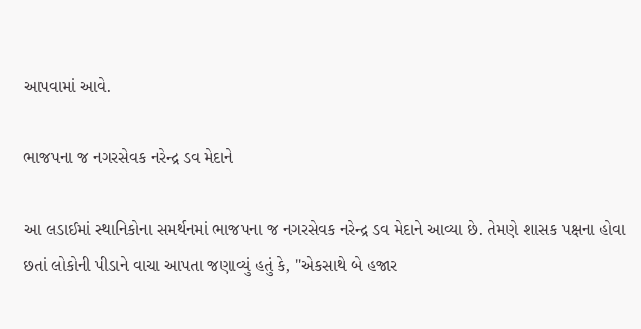આપવામાં આવે.

ભાજપના જ નગરસેવક નરેન્દ્ર ડવ મેદાને

આ લડાઈમાં સ્થાનિકોના સમર્થનમાં ભાજપના જ નગરસેવક નરેન્દ્ર ડવ મેદાને આવ્યા છે. તેમણે શાસક પક્ષના હોવા છતાં લોકોની પીડાને વાચા આપતા જણાવ્યું હતું કે, "એકસાથે બે હજાર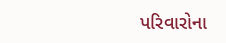પરિવારોના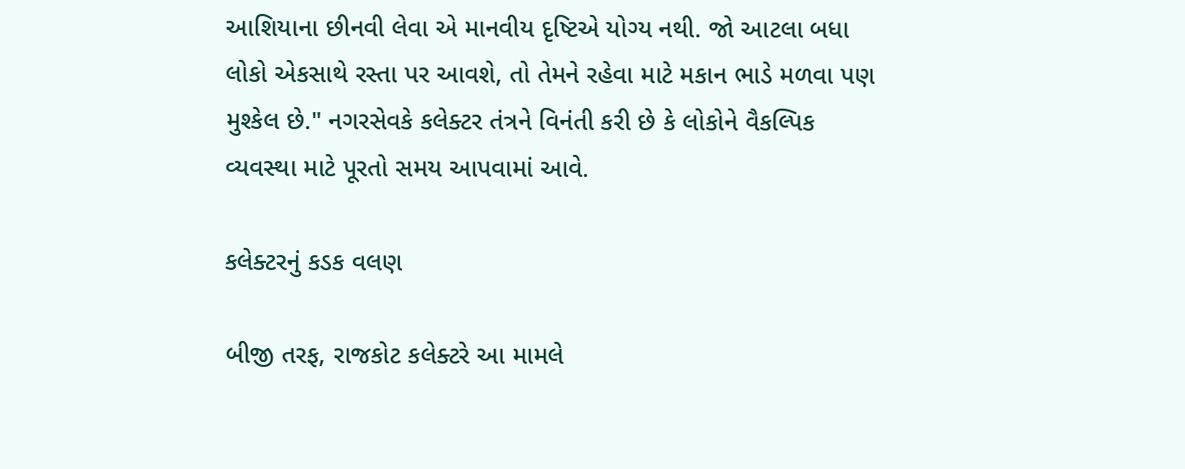આશિયાના છીનવી લેવા એ માનવીય દૃષ્ટિએ યોગ્ય નથી. જો આટલા બધા લોકો એકસાથે રસ્તા પર આવશે, તો તેમને રહેવા માટે મકાન ભાડે મળવા પણ મુશ્કેલ છે." નગરસેવકે કલેક્ટર તંત્રને વિનંતી કરી છે કે લોકોને વૈકલ્પિક વ્યવસ્થા માટે પૂરતો સમય આપવામાં આવે.

કલેક્ટરનું કડક વલણ

બીજી તરફ, રાજકોટ કલેક્ટરે આ મામલે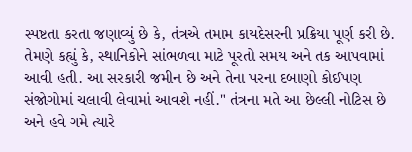સ્પષ્ટતા કરતા જણાવ્યું છે કે, તંત્રએ તમામ કાયદેસરની પ્રક્રિયા પૂર્ણ કરી છે. તેમણે કહ્યું કે, સ્થાનિકોને સાંભળવા માટે પૂરતો સમય અને તક આપવામાં આવી હતી. આ સરકારી જમીન છે અને તેના પરના દબાણો કોઈપણ સંજોગોમાં ચલાવી લેવામાં આવશે નહીં." તંત્રના મતે આ છેલ્લી નોટિસ છે અને હવે ગમે ત્યારે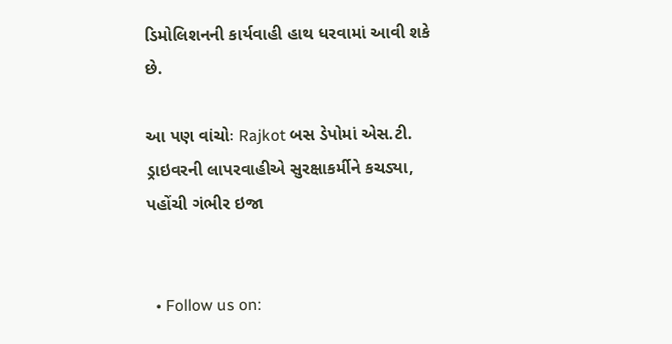ડિમોલિશનની કાર્યવાહી હાથ ધરવામાં આવી શકે છે.

આ પણ વાંચોઃ Rajkot બસ ડેપોમાં એસ.ટી. ડ્રાઇવરની લાપરવાહીએ સુરક્ષાકર્મીને કચડ્યા, પહોંચી ગંભીર ઇજા


  • Follow us on: